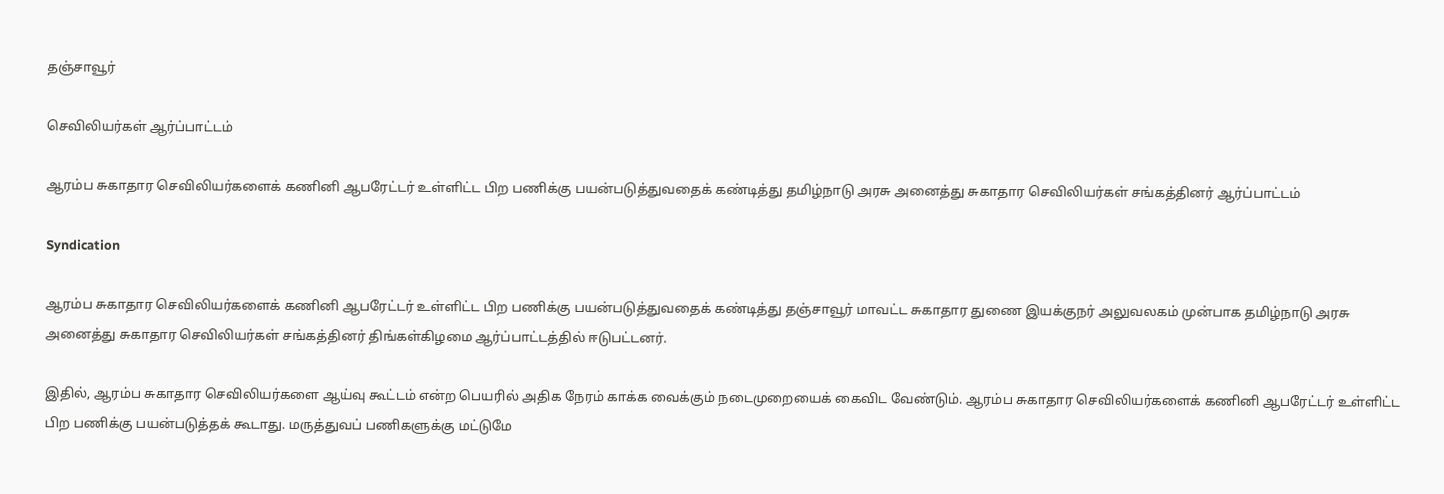தஞ்சாவூர்

செவிலியர்கள் ஆர்ப்பாட்டம்

ஆரம்ப சுகாதார செவிலியர்களைக் கணினி ஆபரேட்டர் உள்ளிட்ட பிற பணிக்கு பயன்படுத்துவதைக் கண்டித்து தமிழ்நாடு அரசு அனைத்து சுகாதார செவிலியர்கள் சங்கத்தினர் ஆர்ப்பாட்டம்

Syndication

ஆரம்ப சுகாதார செவிலியர்களைக் கணினி ஆபரேட்டர் உள்ளிட்ட பிற பணிக்கு பயன்படுத்துவதைக் கண்டித்து தஞ்சாவூர் மாவட்ட சுகாதார துணை இயக்குநர் அலுவலகம் முன்பாக தமிழ்நாடு அரசு அனைத்து சுகாதார செவிலியர்கள் சங்கத்தினர் திங்கள்கிழமை ஆர்ப்பாட்டத்தில் ஈடுபட்டனர்.

இதில், ஆரம்ப சுகாதார செவிலியர்களை ஆய்வு கூட்டம் என்ற பெயரில் அதிக நேரம் காக்க வைக்கும் நடைமுறையைக் கைவிட வேண்டும். ஆரம்ப சுகாதார செவிலியர்களைக் கணினி ஆபரேட்டர் உள்ளிட்ட பிற பணிக்கு பயன்படுத்தக் கூடாது. மருத்துவப் பணிகளுக்கு மட்டுமே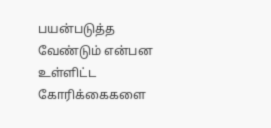பயன்படுத்த வேண்டும் என்பன உள்ளிட்ட கோரிக்கைகளை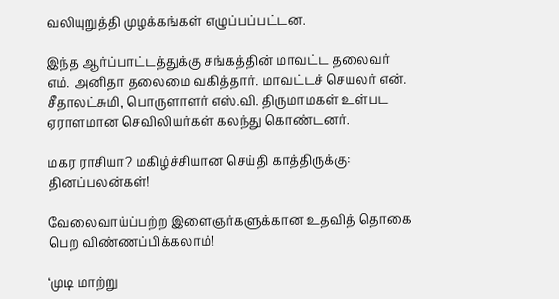வலியுறுத்தி முழக்கங்கள் எழுப்பப்பட்டன.

இந்த ஆர்ப்பாட்டத்துக்கு சங்கத்தின் மாவட்ட தலைவர் எம். அனிதா தலைமை வகித்தார். மாவட்டச் செயலர் என். சீதாலட்சுமி, பொருளாளர் எஸ்.வி. திருமாமகள் உள்பட ஏராளமான செவிலியர்கள் கலந்து கொண்டனர்.

மகர ராசியா? மகிழ்ச்சியான செய்தி காத்திருக்கு: தினப்பலன்கள்!

வேலைவாய்ப்பற்ற இளைஞர்களுக்கான உதவித் தொகை பெற விண்ணப்பிக்கலாம்!

‘முடி மாற்று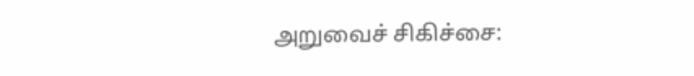அறுவைச் சிகிச்சை: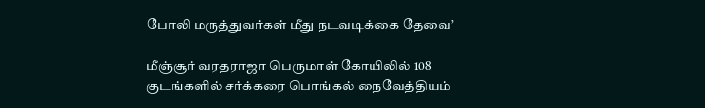போலி மருத்துவர்கள் மீது நடவடிக்கை தேவை’

மீஞ்சூர் வரதராஜா பெருமாள் கோயிலில் 108 குடங்களில் சர்க்கரை பொங்கல் நைவேத்தியம்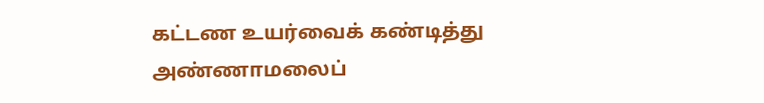கட்டண உயர்வைக் கண்டித்து அண்ணாமலைப்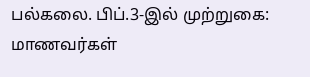பல்கலை. பிப்.3-இல் முற்றுகை: மாணவர்கள்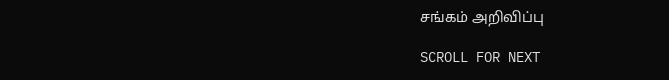சங்கம் அறிவிப்பு

SCROLL FOR NEXT